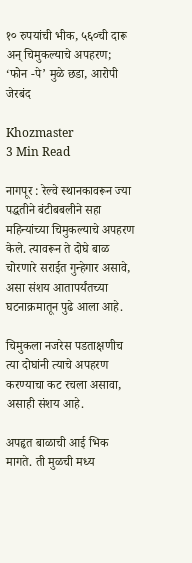१० रुपयांची भीक, ५६०ची दारू अन् चिमुकल्याचे अपहरण; ‘फोन -पे’ मुळे छडा, आरोपी जेरबंद

Khozmaster
3 Min Read

नागपूर : रेल्वे स्थानकावरून ज्या पद्धतीने बंटीबबलीने सहा महिन्यांच्या चिमुकल्याचे अपहरण केले. त्यावरून ते दोघे बाळ चोरणारे सराईत गुन्हेगार असावे, असा संशय आतापर्यंतच्या घटनाक्रमातून पुढे आला आहे.

चिमुकला नजरेस पडताक्षणीच त्या दोघांनी त्याचे अपहरण करण्याचा कट रचला असावा, असाही संशय आहे.

अपहृत बाळाची आई भिक मागते. ती मुळची मध्य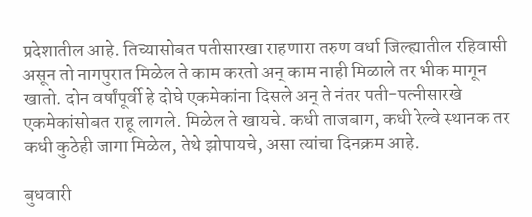प्रदेशातील आहे. तिच्यासोबत पतीसारखा राहणारा तरुण वर्धा जिल्ह्यातील रहिवासी असून तो नागपुरात मिळेल ते काम करतो अन् काम नाही मिळाले तर भीक मागून खातो. दोन वर्षांपूर्वी हे दोघे एकमेकांना दिसले अन् ते नंतर पती-पत्नीसारखे एकमेकांसोबत राहू लागले. मिळेल ते खायचे. कधी ताजबाग, कधी रेल्वे स्थानक तर कधी कुठेही जागा मिळेल, तेथे झोपायचे, असा त्यांचा दिनक्रम आहे.

बुधवारी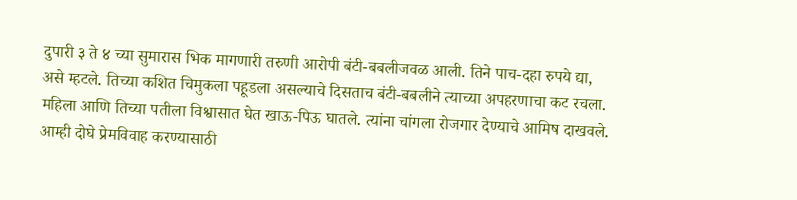दुपारी ३ ते ४ च्या सुमारास भिक मागणारी तरुणी आरोपी बंटी-बबलीजवळ आली. तिने पाच-दहा रुपये द्या, असे म्हटले. तिच्या कशित चिमुकला पहूडला असल्याचे दिसताच बंटी-बबलीने त्याच्या अपहरणाचा कट रचला. महिला आणि तिच्या पतीला विश्वासात घेत खाऊ-पिऊ घातले. त्यांना चांगला रोजगार देण्याचे आमिष दाखवले. आम्ही दोघे प्रेमविवाह करण्यासाठी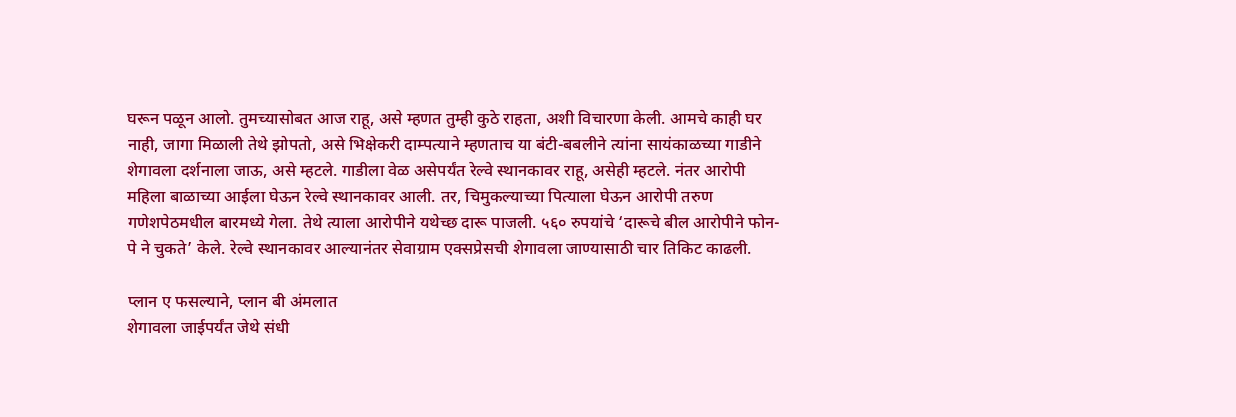घरून पळून आलो. तुमच्यासोबत आज राहू, असे म्हणत तुम्ही कुठे राहता, अशी विचारणा केली. आमचे काही घर नाही, जागा मिळाली तेथे झोपतो, असे भिक्षेकरी दाम्पत्याने म्हणताच या बंटी-बबलीने त्यांना सायंकाळच्या गाडीने शेगावला दर्शनाला जाऊ, असे म्हटले. गाडीला वेळ असेपर्यंत रेल्वे स्थानकावर राहू, असेही म्हटले. नंतर आरोपी महिला बाळाच्या आईला घेऊन रेल्वे स्थानकावर आली. तर, चिमुकल्याच्या पित्याला घेऊन आरोपी तरुण गणेशपेठमधील बारमध्ये गेला. तेथे त्याला आरोपीने यथेच्छ दारू पाजली. ५६० रुपयांचे ‘दारूचे बील आरोपीने फोन-पे ने चुकते’ केले. रेल्वे स्थानकावर आल्यानंतर सेवाग्राम एक्सप्रेसची शेगावला जाण्यासाठी चार तिकिट काढली.

प्लान ए फसल्याने, प्लान बी अंमलात
शेगावला जाईपर्यंत जेथे संधी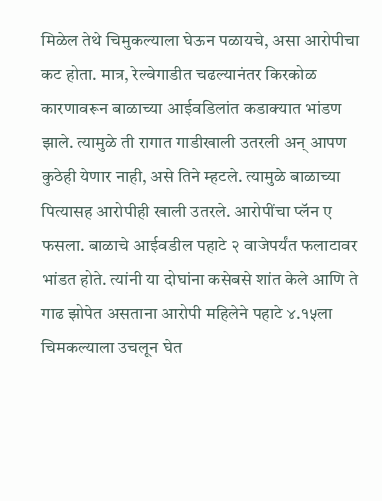मिळेल तेथे चिमुकल्याला घेऊन पळायचे, असा आरोपीचा कट होता. मात्र, रेल्वेगाडीत चढल्यानंतर किरकोळ कारणावरून बाळाच्या आईवडिलांत कडाक्यात भांडण झाले. त्यामुळे ती रागात गाडीखाली उतरली अन् आपण कुठेही येणार नाही, असे तिने म्हटले. त्यामुळे बाळाच्या पित्यासह आरोपीही खाली उतरले. आरोपींचा प्लॅन ए फसला. बाळाचे आईवडील पहाटे २ वाजेपर्यंत फलाटावर भांडत होते. त्यांनी या दोघांना कसेबसे शांत केले आणि ते गाढ झोपेत असताना आरोपी महिलेने पहाटे ४.१५ला चिमकल्याला उचलून घेत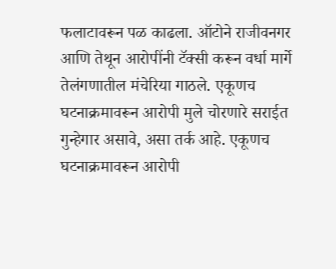फलाटावरून पळ काढला. ऑटोने राजीवनगर आणि तेथून आरोपींनी टॅक्सी करून वर्धा मार्गे तेलंगणातील मंचेरिया गाठले. एकूणच घटनाक्रमावरून आरोपी मुले चोरणारे सराईत गुन्हेगार असावे, असा तर्क आहे. एकूणच घटनाक्रमावरून आरोपी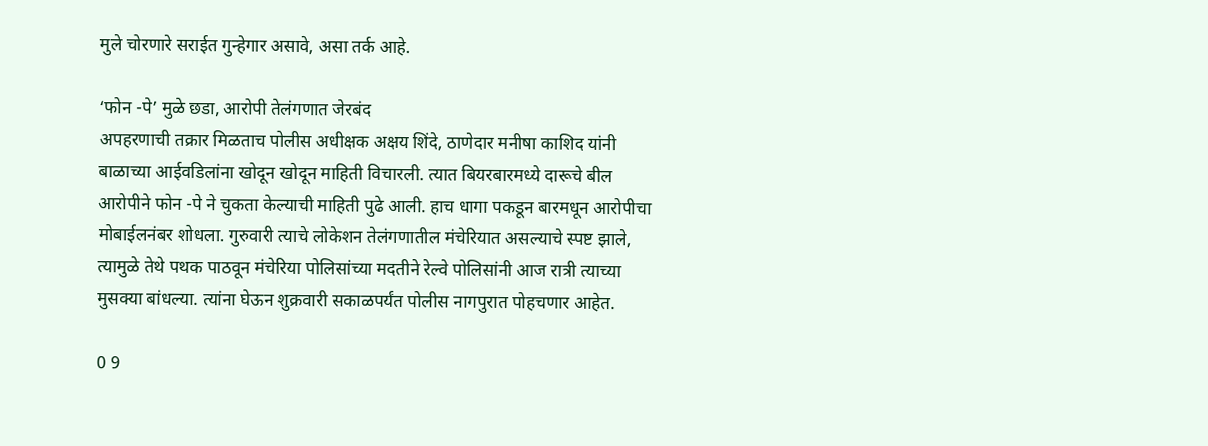मुले चोरणारे सराईत गुन्हेगार असावे, असा तर्क आहे.

‘फोन -पे’ मुळे छडा, आरोपी तेलंगणात जेरबंद
अपहरणाची तक्रार मिळताच पोलीस अधीक्षक अक्षय शिंदे, ठाणेदार मनीषा काशिद यांनी बाळाच्या आईवडिलांना खोदून खोदून माहिती विचारली. त्यात बियरबारमध्ये दारूचे बील आरोपीने फोन -पे ने चुकता केल्याची माहिती पुढे आली. हाच धागा पकडून बारमधून आरोपीचा मोबाईलनंबर शोधला. गुरुवारी त्याचे लोकेशन तेलंगणातील मंचेरियात असल्याचे स्पष्ट झाले, त्यामुळे तेथे पथक पाठवून मंचेरिया पोलिसांच्या मदतीने रेल्वे पोलिसांनी आज रात्री त्याच्या मुसक्या बांधल्या. त्यांना घेऊन शुक्रवारी सकाळपर्यंत पोलीस नागपुरात पोहचणार आहेत.

0 9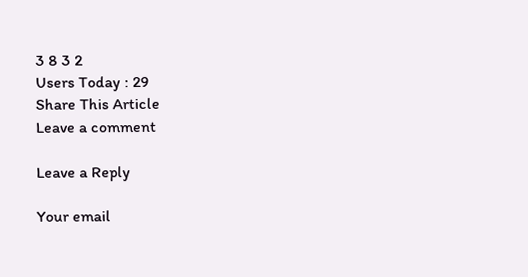3 8 3 2
Users Today : 29
Share This Article
Leave a comment

Leave a Reply

Your email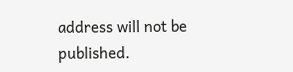address will not be published.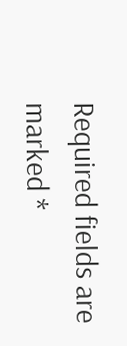Required fields are marked *